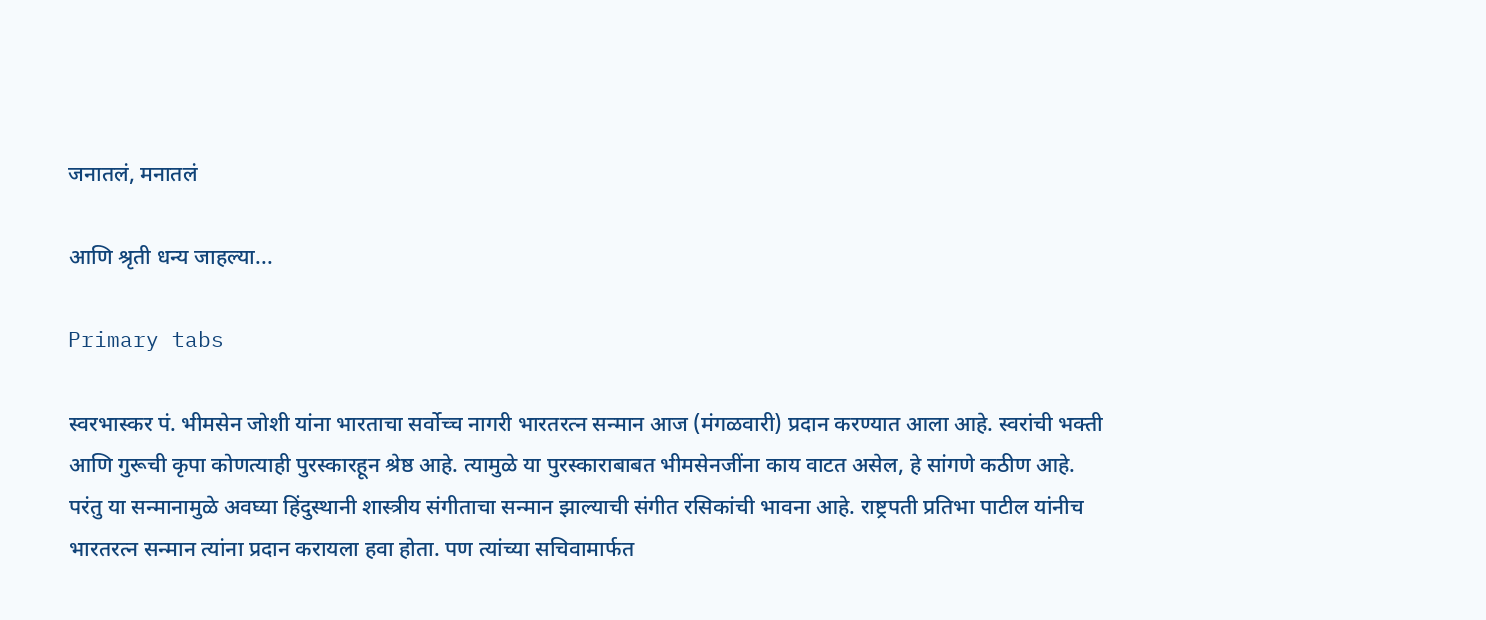जनातलं, मनातलं

आणि श्रृती धन्य जाहल्या...

Primary tabs

स्वरभास्कर पं. भीमसेन जोशी यांना भारताचा सर्वोच्च नागरी भारतरत्न सन्मान आज (मंगळवारी) प्रदान करण्यात आला आहे. स्वरांची भक्ती आणि गुरूची कृपा कोणत्याही पुरस्कारहून श्रेष्ठ आहे. त्यामुळे या पुरस्काराबाबत भीमसेनजींना काय वाटत असेल, हे सांगणे कठीण आहे. परंतु या सन्मानामुळे अवघ्या हिंदुस्थानी शास्त्रीय संगीताचा सन्मान झाल्याची संगीत रसिकांची भावना आहे. राष्ट्रपती प्रतिभा पाटील यांनीच भारतरत्न सन्मान त्यांना प्रदान करायला हवा होता. पण त्यांच्या सचिवामार्फत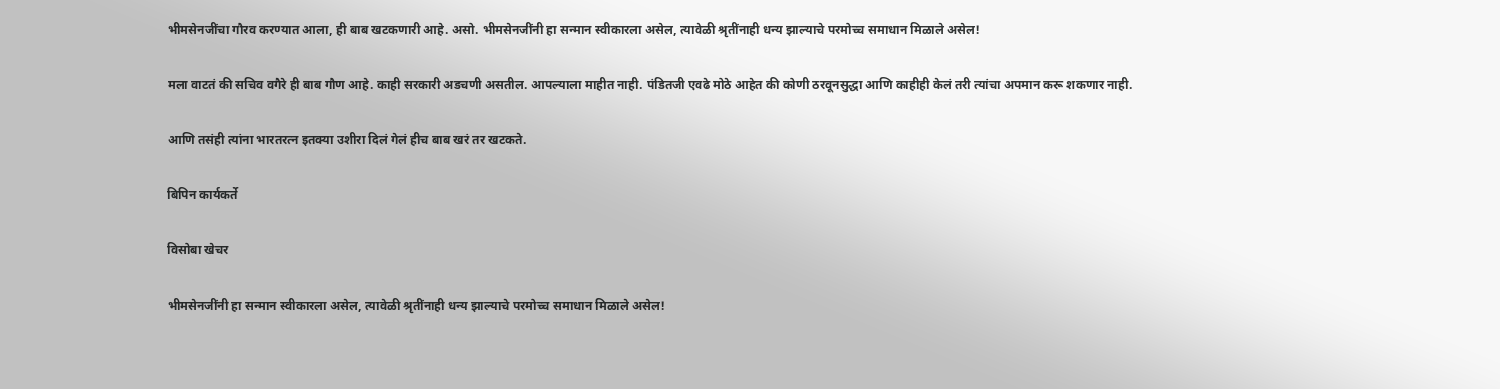भीमसेनजींचा गौरव करण्यात आला, ही बाब खटकणारी आहे. असो. भीमसेनजींनी हा सन्मान स्वीकारला असेल, त्यावेळी श्रृतींनाही धन्य झाल्याचे परमोच्च समाधान मिळाले असेल!

मला वाटतं की सचिव वगैरे ही बाब गौण आहे. काही सरकारी अडचणी असतील. आपल्याला माहीत नाही. पंडितजी एवढे मोठे आहेत की कोणी ठरवूनसुद्धा आणि काहीही केलं तरी त्यांचा अपमान करू शकणार नाही.

आणि तसंही त्यांना भारतरत्न इतक्या उशीरा दिलं गेलं हीच बाब खरं तर खटकते.

बिपिन कार्यकर्ते

विसोबा खेचर

भीमसेनजींनी हा सन्मान स्वीकारला असेल, त्यावेळी श्रृतींनाही धन्य झाल्याचे परमोच्च समाधान मिळाले असेल!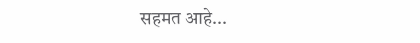सहमत आहे...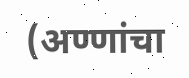(अण्णांचा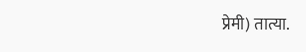प्रेमी) तात्या.